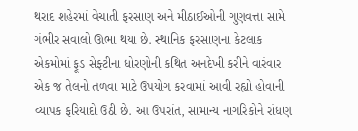થરાદ શહેરમાં વેચાતી ફરસાણ અને મીઠાઈઓની ગુણવત્તા સામે ગંભીર સવાલો ઊભા થયા છે. સ્થાનિક ફરસાણના કેટલાક એકમોમાં ફૂડ સેફ્ટીના ધોરણોની કથિત અનદેખી કરીને વારંવાર એક જ તેલનો તળવા માટે ઉપયોગ કરવામાં આવી રહ્યો હોવાની વ્યાપક ફરિયાદો ઉઠી છે. આ ઉપરાંત, સામાન્ય નાગરિકોને રાંધણ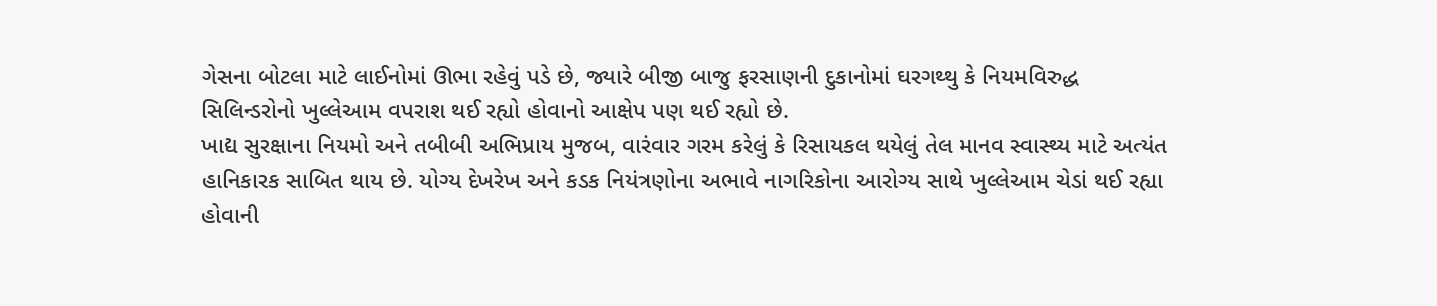ગેસના બોટલા માટે લાઈનોમાં ઊભા રહેવું પડે છે, જ્યારે બીજી બાજુ ફરસાણની દુકાનોમાં ઘરગથ્થુ કે નિયમવિરુદ્ધ સિલિન્ડરોનો ખુલ્લેઆમ વપરાશ થઈ રહ્યો હોવાનો આક્ષેપ પણ થઈ રહ્યો છે.
ખાદ્ય સુરક્ષાના નિયમો અને તબીબી અભિપ્રાય મુજબ, વારંવાર ગરમ કરેલું કે રિસાયકલ થયેલું તેલ માનવ સ્વાસ્થ્ય માટે અત્યંત હાનિકારક સાબિત થાય છે. યોગ્ય દેખરેખ અને કડક નિયંત્રણોના અભાવે નાગરિકોના આરોગ્ય સાથે ખુલ્લેઆમ ચેડાં થઈ રહ્યા હોવાની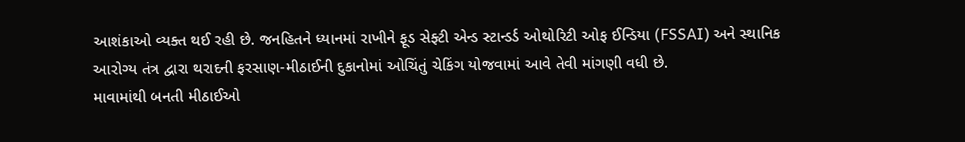આશંકાઓ વ્યક્ત થઈ રહી છે. જનહિતને ધ્યાનમાં રાખીને ફૂડ સેફ્ટી એન્ડ સ્ટાન્ડર્ડ ઓથોરિટી ઓફ ઈન્ડિયા (FSSAI) અને સ્થાનિક આરોગ્ય તંત્ર દ્વારા થરાદની ફરસાણ-મીઠાઈની દુકાનોમાં ઓચિંતું ચેકિંગ યોજવામાં આવે તેવી માંગણી વધી છે.
માવામાંથી બનતી મીઠાઈઓ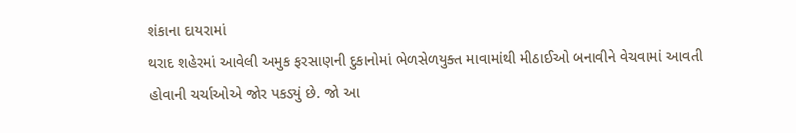શંકાના દાયરામાં
થરાદ શહેરમાં આવેલી અમુક ફરસાણની દુકાનોમાં ભેળસેળયુક્ત માવામાંથી મીઠાઈઓ બનાવીને વેચવામાં આવતી હોવાની ચર્ચાઓએ જોર પકડ્યું છે. જો આ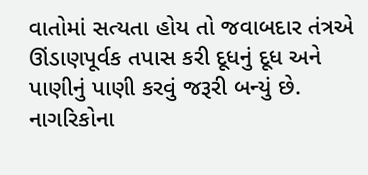વાતોમાં સત્યતા હોય તો જવાબદાર તંત્રએ ઊંડાણપૂર્વક તપાસ કરી દૂધનું દૂધ અને પાણીનું પાણી કરવું જરૂરી બન્યું છે. નાગરિકોના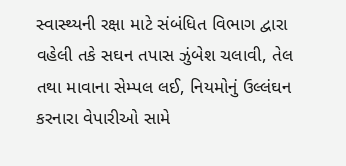સ્વાસ્થ્યની રક્ષા માટે સંબંધિત વિભાગ દ્વારા વહેલી તકે સઘન તપાસ ઝુંબેશ ચલાવી, તેલ તથા માવાના સેમ્પલ લઈ, નિયમોનું ઉલ્લંઘન કરનારા વેપારીઓ સામે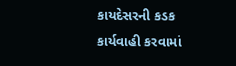કાયદેસરની કડક કાર્યવાહી કરવામાં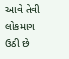આવે તેવી લોકમાગ ઉઠી છે